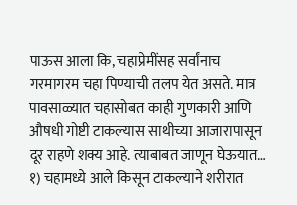पाऊस आला कि, चहाप्रेमींसह सर्वांनाच गरमागरम चहा पिण्याची तलप येत असते. मात्र पावसाळ्यात चहासोबत काही गुणकारी आणि औषधी गोष्टी टाकल्यास साथीच्या आजारापासून दूर राहणे शक्य आहे. त्याबाबत जाणून घेऊयात…
१) चहामध्ये आले किसून टाकल्याने शरीरात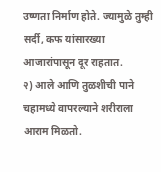उष्णता निर्माण होते. ज्यामुळे तुम्ही सर्दी, कफ यांसारख्या आजारांपासून दूर राहतात.
२) आले आणि तुळशीची पाने चहामध्ये वापरल्याने शरीराला आराम मिळतो.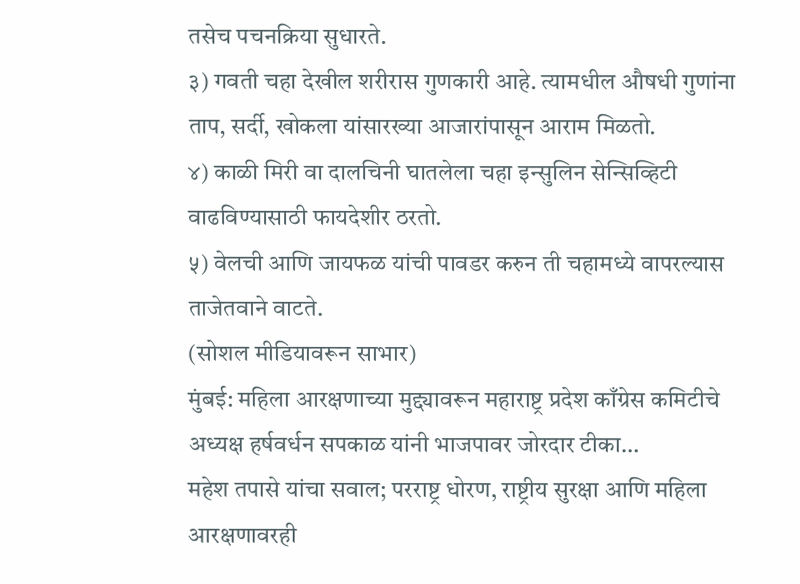तसेच पचनक्रिया सुधारते.
३) गवती चहा देखील शरीरास गुणकारी आहे. त्यामधील औषधी गुणांना ताप, सर्दी, खोकला यांसारख्या आजारांपासून आराम मिळतो.
४) काळी मिरी वा दालचिनी घातलेला चहा इन्सुलिन सेन्सिव्हिटी वाढविण्यासाठी फायदेशीर ठरतो.
५) वेलची आणि जायफळ यांची पावडर करुन ती चहामध्ये वापरल्यास ताजेतवाने वाटते.
(सोशल मीडियावरून साभार)
मुंबई: महिला आरक्षणाच्या मुद्द्यावरून महाराष्ट्र प्रदेश काँग्रेस कमिटीचे अध्यक्ष हर्षवर्धन सपकाळ यांनी भाजपावर जोरदार टीका…
महेश तपासे यांचा सवाल; परराष्ट्र धोरण, राष्ट्रीय सुरक्षा आणि महिला आरक्षणावरही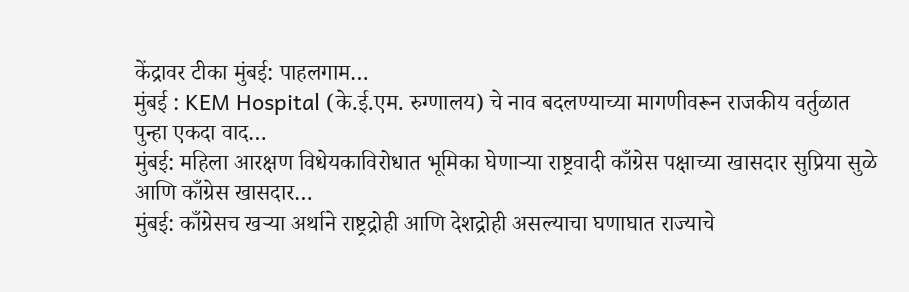केंद्रावर टीका मुंबई: पाहलगाम…
मुंबई : KEM Hospital (के.ई.एम. रुग्णालय) चे नाव बदलण्याच्या मागणीवरून राजकीय वर्तुळात पुन्हा एकदा वाद…
मुंबई: महिला आरक्षण विधेयकाविरोधात भूमिका घेणाऱ्या राष्ट्रवादी काँग्रेस पक्षाच्या खासदार सुप्रिया सुळे आणि काँग्रेस खासदार…
मुंबई: काँग्रेसच खऱ्या अर्थाने राष्ट्रद्रोही आणि देशद्रोही असल्याचा घणाघात राज्याचे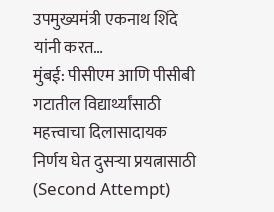उपमुख्यमंत्री एकनाथ शिंदे यांनी करत…
मुंबई: पीसीएम आणि पीसीबी गटातील विद्यार्थ्यांसाठी महत्त्वाचा दिलासादायक निर्णय घेत दुसऱ्या प्रयत्नासाठी (Second Attempt)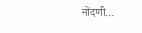नोंदणी…